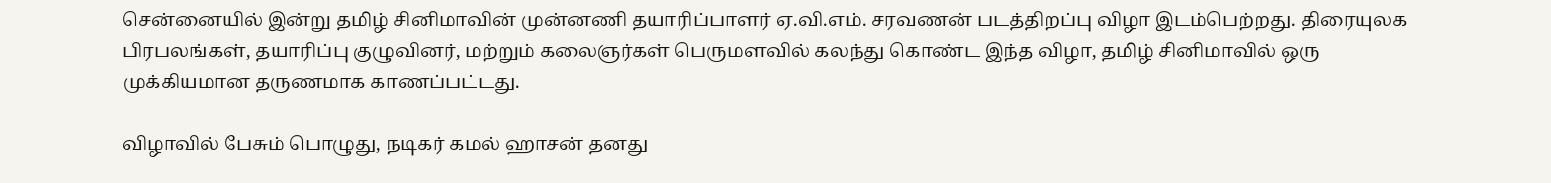சென்னையில் இன்று தமிழ் சினிமாவின் முன்னணி தயாரிப்பாளர் ஏ.வி.எம். சரவணன் படத்திறப்பு விழா இடம்பெற்றது. திரையுலக பிரபலங்கள், தயாரிப்பு குழுவினர், மற்றும் கலைஞர்கள் பெருமளவில் கலந்து கொண்ட இந்த விழா, தமிழ் சினிமாவில் ஒரு முக்கியமான தருணமாக காணப்பட்டது.

விழாவில் பேசும் பொழுது, நடிகர் கமல் ஹாசன் தனது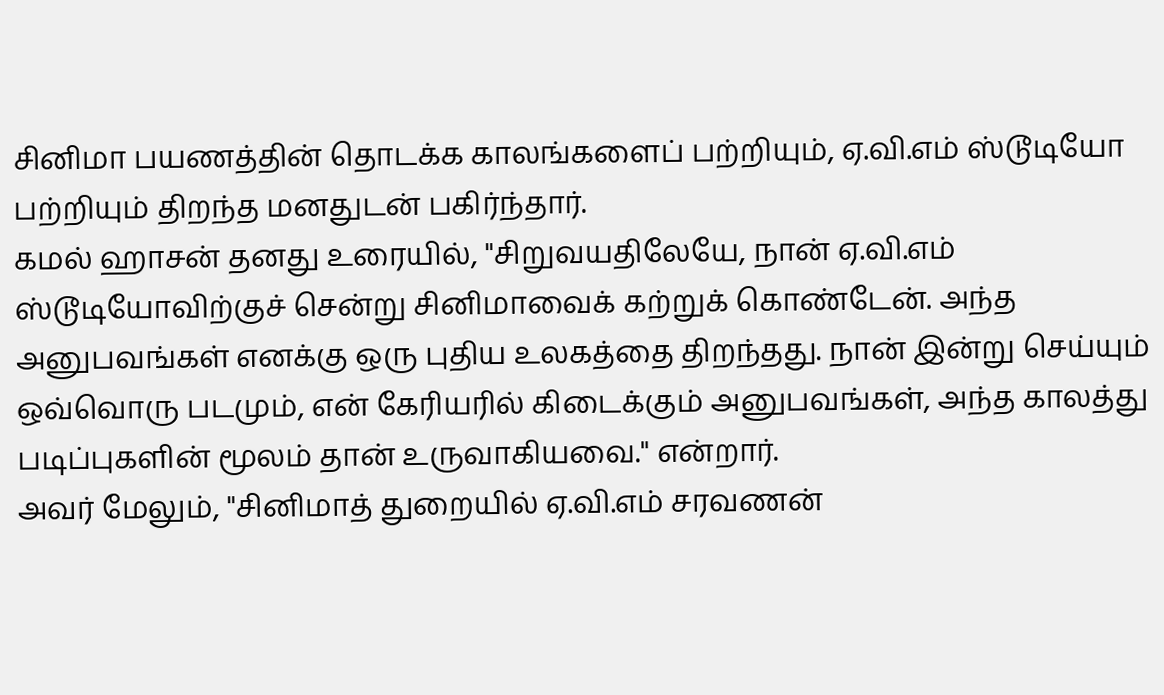சினிமா பயணத்தின் தொடக்க காலங்களைப் பற்றியும், ஏ.வி.எம் ஸ்டூடியோ பற்றியும் திறந்த மனதுடன் பகிர்ந்தார்.
கமல் ஹாசன் தனது உரையில், "சிறுவயதிலேயே, நான் ஏ.வி.எம் ஸ்டூடியோவிற்குச் சென்று சினிமாவைக் கற்றுக் கொண்டேன். அந்த அனுபவங்கள் எனக்கு ஒரு புதிய உலகத்தை திறந்தது. நான் இன்று செய்யும் ஒவ்வொரு படமும், என் கேரியரில் கிடைக்கும் அனுபவங்கள், அந்த காலத்து படிப்புகளின் மூலம் தான் உருவாகியவை." என்றார்.
அவர் மேலும், "சினிமாத் துறையில் ஏ.வி.எம் சரவணன்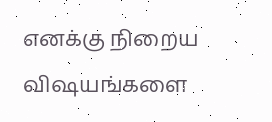எனக்கு நிறைய விஷயங்களை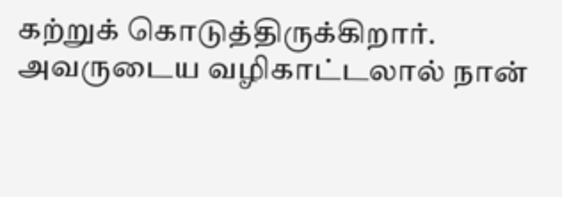கற்றுக் கொடுத்திருக்கிறார். அவருடைய வழிகாட்டலால் நான்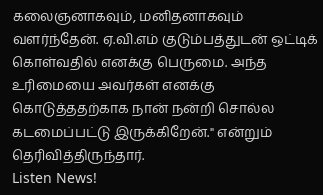கலைஞனாகவும், மனிதனாகவும் வளர்ந்தேன். ஏ.வி.எம் குடும்பத்துடன் ஒட்டிக் கொள்வதில் எனக்கு பெருமை. அந்த உரிமையை அவர்கள் எனக்கு கொடுத்ததற்காக நான் நன்றி சொல்ல கடமைப்பட்டு இருக்கிறேன்." என்றும் தெரிவித்திருந்தார்.
Listen News!